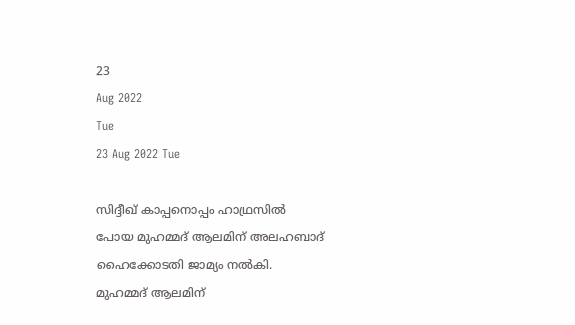23
Aug 2022
Tue
23 Aug 2022 Tue

സിദ്ദീഖ് കാപ്പനൊപ്പം ഹാഥ്രസിൽ പോയ മുഹമ്മദ് ആലമിന് അലഹബാദ് ഹൈക്കോടതി ജാമ്യം നൽകി. മുഹമ്മദ് ആലമിന്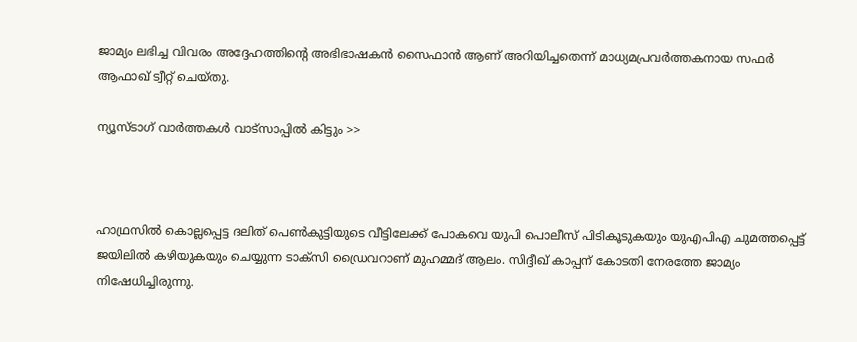ജാമ്യം ലഭിച്ച വിവരം അദ്ദേഹത്തിന്റെ അഭിഭാഷകൻ സൈഫാൻ ആണ് അറിയിച്ചതെന്ന് മാധ്യമപ്രവർത്തകനായ സഫർ ആഫാഖ് ട്വീറ്റ് ചെയ്തു.

ന്യൂസ്ടാഗ് വാര്‍ത്തകള്‍ വാട്‌സാപ്പില്‍ കിട്ടും >>



ഹാഥ്രസിൽ കൊല്ലപ്പെട്ട ദലിത് പെൺകുട്ടിയുടെ വീട്ടിലേക്ക് പോകവെ യുപി പൊലീസ് പിടികൂടുകയും യുഎപിഎ ചുമത്തപ്പെട്ട് ജയിലിൽ കഴിയുകയും ചെയ്യുന്ന ടാക്സി ഡ്രൈവറാണ് മുഹമ്മദ് ആലം. സിദ്ദീഖ് കാപ്പന് കോടതി നേരത്തേ ജാമ്യം നിഷേധിച്ചിരുന്നു.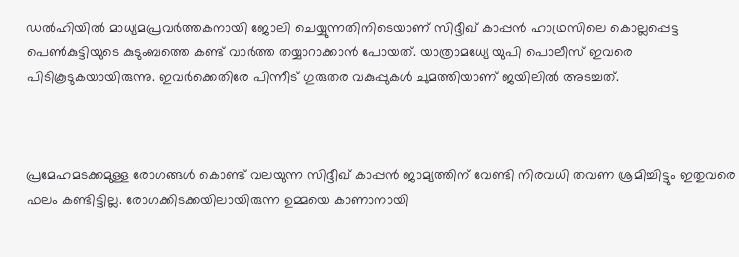ഡൽഹിയിൽ മാധ്യമപ്രവർത്തകനായി ജോലി ചെയ്യുന്നതിനിടെയാണ് സിദ്ദീഖ് കാപ്പൻ ഹാഥ്രസിലെ കൊല്ലപ്പെട്ട പെൺകുട്ടിയുടെ കുടുംബത്തെ കണ്ട് വാർത്ത തയ്യാറാക്കാൻ പോയത്. യാത്രാമധ്യേ യുപി പൊലീസ് ഇവരെ പിടികൂടുകയായിരുന്നു. ഇവർക്കെതിരേ പിന്നീട് ഗുരുതര വകുപ്പുകൾ ചുമത്തിയാണ് ജയിലിൽ അടച്ചത്.



പ്രമേഹമടക്കമുള്ള രോഗങ്ങൾ കൊണ്ട് വലയുന്ന സിദ്ദീഖ് കാപ്പൻ ജാമ്യത്തിന് വേണ്ടി നിരവധി തവണ ശ്രമിച്ചിട്ടും ഇതുവരെ ഫലം കണ്ടിട്ടില്ല. രോഗക്കിടക്കയിലായിരുന്ന ഉമ്മയെ കാണാനായി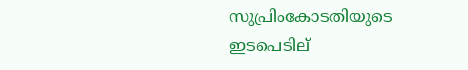സുപ്രിംകോടതിയുടെ ഇടപെടില്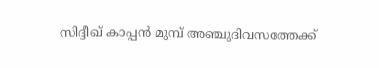സിദ്ദീഖ് കാപ്പൻ മുമ്പ് അഞ്ചുദിവസത്തേക്ക്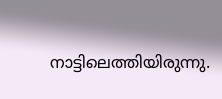നാട്ടിലെത്തിയിരുന്നു.